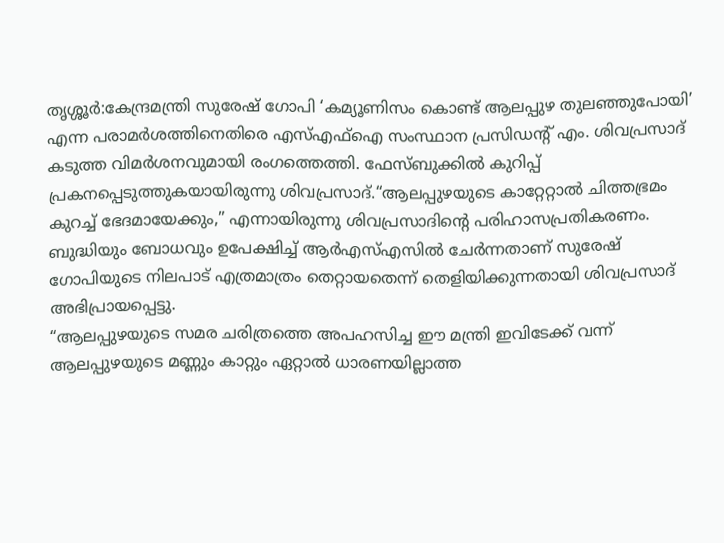തൃശ്ശൂർ:കേന്ദ്രമന്ത്രി സുരേഷ് ഗോപി ‘കമ്യൂണിസം കൊണ്ട് ആലപ്പുഴ തുലഞ്ഞുപോയി’ എന്ന പരാമർശത്തിനെതിരെ എസ്എഫ്ഐ സംസ്ഥാന പ്രസിഡന്റ് എം. ശിവപ്രസാദ് കടുത്ത വിമർശനവുമായി രംഗത്തെത്തി. ഫേസ്ബുക്കിൽ കുറിപ്പ് പ്രകനപ്പെടുത്തുകയായിരുന്നു ശിവപ്രസാദ്.“ആലപ്പുഴയുടെ കാറ്റേറ്റാൽ ചിത്തഭ്രമം കുറച്ച് ഭേദമായേക്കും,” എന്നായിരുന്നു ശിവപ്രസാദിന്റെ പരിഹാസപ്രതികരണം. ബുദ്ധിയും ബോധവും ഉപേക്ഷിച്ച് ആർഎസ്എസിൽ ചേർന്നതാണ് സുരേഷ് ഗോപിയുടെ നിലപാട് എത്രമാത്രം തെറ്റായതെന്ന് തെളിയിക്കുന്നതായി ശിവപ്രസാദ് അഭിപ്രായപ്പെട്ടു.
“ആലപ്പുഴയുടെ സമര ചരിത്രത്തെ അപഹസിച്ച ഈ മന്ത്രി ഇവിടേക്ക് വന്ന് ആലപ്പുഴയുടെ മണ്ണും കാറ്റും ഏറ്റാൽ ധാരണയില്ലാത്ത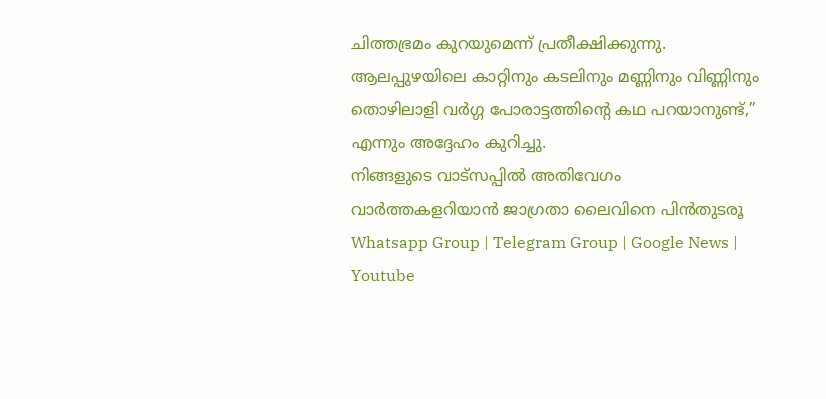ചിത്തഭ്രമം കുറയുമെന്ന് പ്രതീക്ഷിക്കുന്നു. ആലപ്പുഴയിലെ കാറ്റിനും കടലിനും മണ്ണിനും വിണ്ണിനും തൊഴിലാളി വർഗ്ഗ പോരാട്ടത്തിന്റെ കഥ പറയാനുണ്ട്,” എന്നും അദ്ദേഹം കുറിച്ചു.
നിങ്ങളുടെ വാട്സപ്പിൽ അതിവേഗം വാർത്തകളറിയാൻ ജാഗ്രതാ ലൈവിനെ പിൻതുടരൂ Whatsapp Group | Telegram Group | Google News | Youtube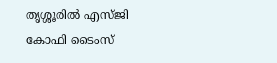തൃശ്ശൂരിൽ എസ്ജി കോഫി ടൈംസ്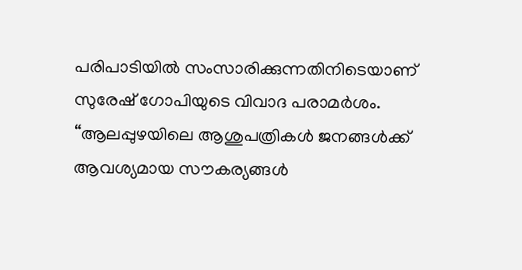പരിപാടിയിൽ സംസാരിക്കുന്നതിനിടെയാണ് സുരേഷ് ഗോപിയുടെ വിവാദ പരാമർശം. “ആലപ്പുഴയിലെ ആശുപത്രികൾ ജനങ്ങൾക്ക് ആവശ്യമായ സൗകര്യങ്ങൾ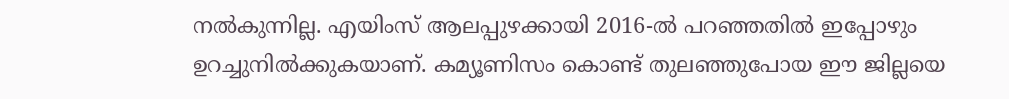നൽകുന്നില്ല. എയിംസ് ആലപ്പുഴക്കായി 2016-ൽ പറഞ്ഞതിൽ ഇപ്പോഴും ഉറച്ചുനിൽക്കുകയാണ്. കമ്യൂണിസം കൊണ്ട് തുലഞ്ഞുപോയ ഈ ജില്ലയെ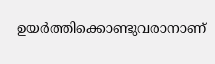ഉയർത്തിക്കൊണ്ടുവരാനാണ്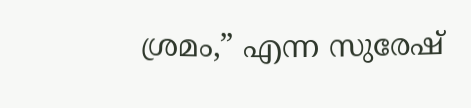ശ്രമം,” എന്ന സുരേഷ്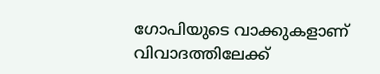ഗോപിയുടെ വാക്കുകളാണ് വിവാദത്തിലേക്ക്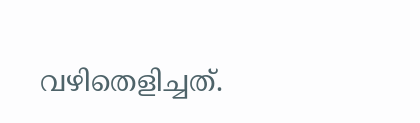വഴിതെളിച്ചത്.